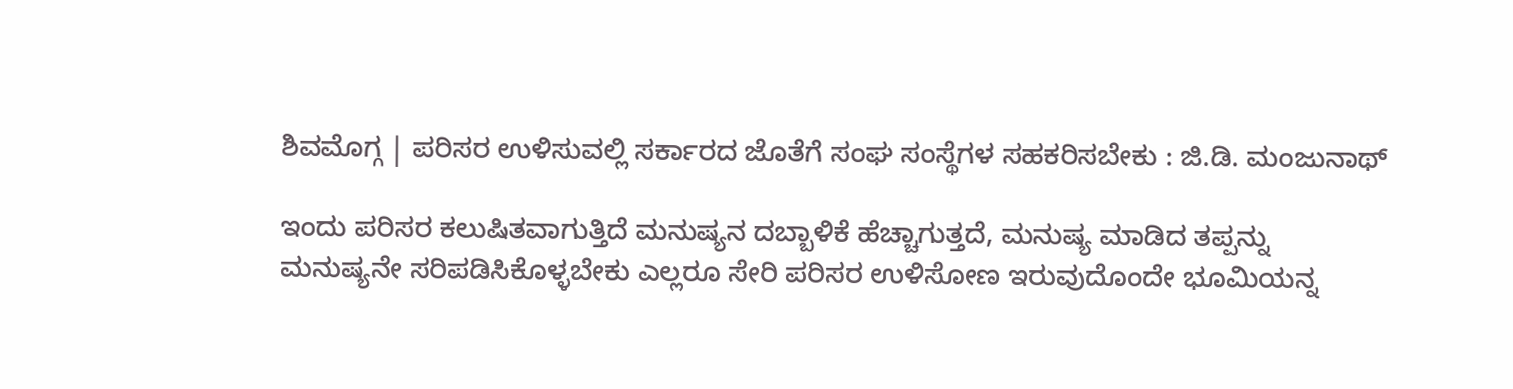ಶಿವಮೊಗ್ಗ | ಪರಿಸರ ಉಳಿಸುವಲ್ಲಿ ಸರ್ಕಾರದ ಜೊತೆಗೆ ಸಂಘ ಸಂಸ್ಥೆಗಳ ಸಹಕರಿಸಬೇಕು : ಜಿ.ಡಿ. ಮಂಜುನಾಥ್

ಇಂದು ಪರಿಸರ ಕಲುಷಿತವಾಗುತ್ತಿದೆ ಮನುಷ್ಯನ ದಬ್ಬಾಳಿಕೆ ಹೆಚ್ಚಾಗುತ್ತದೆ, ಮನುಷ್ಯ ಮಾಡಿದ ತಪ್ಪನ್ನು ಮನುಷ್ಯನೇ ಸರಿಪಡಿಸಿಕೊಳ್ಳಬೇಕು ಎಲ್ಲರೂ ಸೇರಿ ಪರಿಸರ ಉಳಿಸೋಣ ಇರುವುದೊಂದೇ ಭೂಮಿಯನ್ನ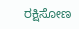ರಕ್ಷಿಸೋಣ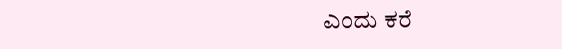ಎಂದು ಕರೆ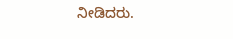ನೀಡಿದರು.